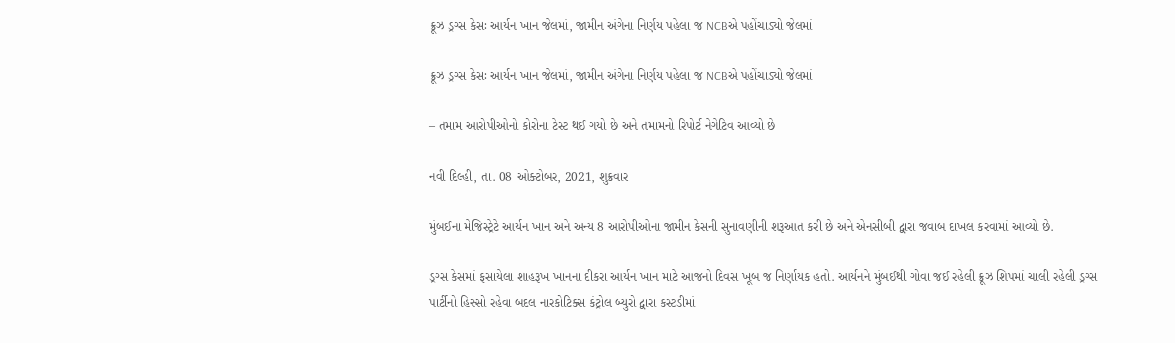ક્રૂઝ ડ્રગ્સ કેસઃ આર્યન ખાન જેલમાં, જામીન અંગેના નિર્ણય પહેલા જ NCBએ પહોંચાડ્યો જેલમાં

ક્રૂઝ ડ્રગ્સ કેસઃ આર્યન ખાન જેલમાં, જામીન અંગેના નિર્ણય પહેલા જ NCBએ પહોંચાડ્યો જેલમાં

– તમામ આરોપીઓનો કોરોના ટેસ્ટ થઈ ગયો છે અને તમામનો રિપોર્ટ નેગેટિવ આવ્યો છે

નવી દિલ્હી, તા. 08 ઓક્ટોબર, 2021, શુક્રવાર

મુંબઈના મેજિસ્ટ્રેટે આર્યન ખાન અને અન્ય 8 આરોપીઓના જામીન કેસની સુનાવણીની શરૂઆત કરી છે અને એનસીબી દ્વારા જવાબ દાખલ કરવામાં આવ્યો છે.

ડ્રગ્સ કેસમાં ફસાયેલા શાહરૂખ ખાનના દીકરા આર્યન ખાન માટે આજનો દિવસ ખૂબ જ નિર્ણાયક હતો. આર્યનને મુંબઈથી ગોવા જઈ રહેલી ક્રૂઝ શિપમાં ચાલી રહેલી ડ્રગ્સ પાર્ટીનો હિસ્સો રહેવા બદલ નારકોટિક્સ કંટ્રોલ બ્યુરો દ્વારા કસ્ટડીમાં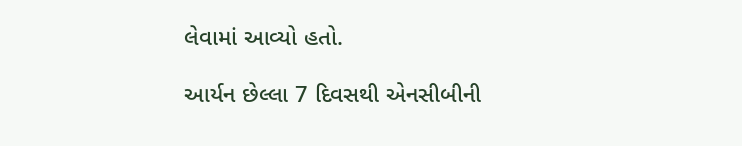લેવામાં આવ્યો હતો.

આર્યન છેલ્લા 7 દિવસથી એનસીબીની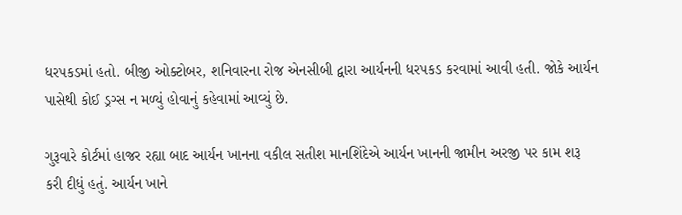ધરપકડમાં હતો. બીજી ઓક્ટોબર, શનિવારના રોજ એનસીબી દ્વારા આર્યનની ધરપકડ કરવામાં આવી હતી. જોકે આર્યન પાસેથી કોઈ ડ્રગ્સ ન મળ્યું હોવાનું કહેવામાં આવ્યું છે.

ગુરૂવારે કોર્ટમાં હાજર રહ્યા બાદ આર્યન ખાનના વકીલ સતીશ માનશિંદેએ આર્યન ખાનની જામીન અરજી પર કામ શરૂ કરી દીધું હતું. આર્યન ખાને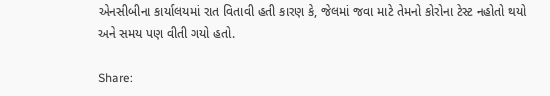એનસીબીના કાર્યાલયમાં રાત વિતાવી હતી કારણ કે, જેલમાં જવા માટે તેમનો કોરોના ટેસ્ટ નહોતો થયો અને સમય પણ વીતી ગયો હતો.

Share: